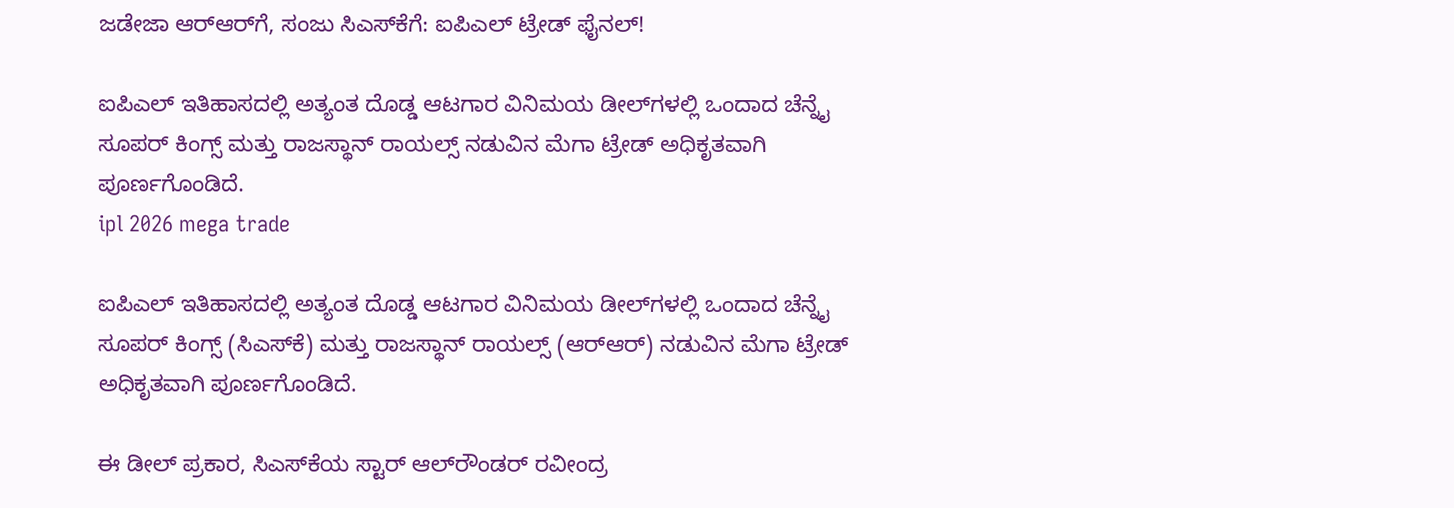ಜಡೇಜಾ ಆರ್‌ಆರ್‌ಗೆ, ಸಂಜು ಸಿಎಸ್‌ಕೆಗೆ: ಐಪಿಎಲ್ ಟ್ರೇಡ್ ಫೈನಲ್!

ಐಪಿಎಲ್‌ ಇತಿಹಾಸದಲ್ಲಿ ಅತ್ಯಂತ ದೊಡ್ಡ ಆಟಗಾರ ವಿನಿಮಯ ಡೀಲ್‌ಗಳಲ್ಲಿ ಒಂದಾದ ಚೆನ್ನೈ ಸೂಪರ್ ಕಿಂಗ್ಸ್ ಮತ್ತು ರಾಜಸ್ಥಾನ್ ರಾಯಲ್ಸ್ ನಡುವಿನ ಮೆಗಾ ಟ್ರೇಡ್ ಅಧಿಕೃತವಾಗಿ ಪೂರ್ಣಗೊಂಡಿದೆ.
ipl 2026 mega trade

ಐಪಿಎಲ್‌ ಇತಿಹಾಸದಲ್ಲಿ ಅತ್ಯಂತ ದೊಡ್ಡ ಆಟಗಾರ ವಿನಿಮಯ ಡೀಲ್‌ಗಳಲ್ಲಿ ಒಂದಾದ ಚೆನ್ನೈ ಸೂಪರ್ ಕಿಂಗ್ಸ್ (ಸಿಎಸ್‌ಕೆ) ಮತ್ತು ರಾಜಸ್ಥಾನ್ ರಾಯಲ್ಸ್ (ಆರ್‌ಆರ್) ನಡುವಿನ ಮೆಗಾ ಟ್ರೇಡ್ ಅಧಿಕೃತವಾಗಿ ಪೂರ್ಣಗೊಂಡಿದೆ.

ಈ ಡೀಲ್‌ ಪ್ರಕಾರ, ಸಿಎಸ್‌ಕೆಯ ಸ್ಟಾರ್ ಆಲ್‌ರೌಂಡರ್ ರವೀಂದ್ರ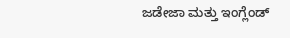ಜಡೇಜಾ ಮತ್ತು ಇಂಗ್ಲೆಂಡ್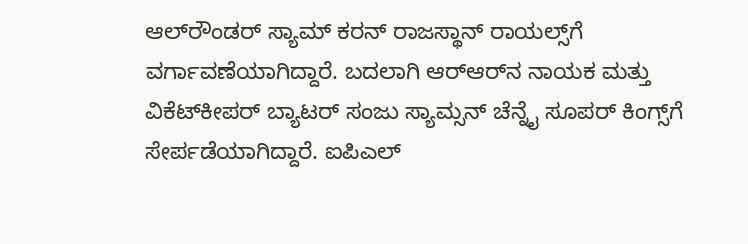ಆಲ್‌ರೌಂಡರ್ ಸ್ಯಾಮ್ ಕರನ್ ರಾಜಸ್ಥಾನ್ ರಾಯಲ್ಸ್‌ಗೆ ವರ್ಗಾವಣೆಯಾಗಿದ್ದಾರೆ. ಬದಲಾಗಿ ಆರ್‌ಆರ್‌ನ ನಾಯಕ ಮತ್ತು ವಿಕೆಟ್‌ಕೀಪರ್ ಬ್ಯಾಟರ್ ಸಂಜು ಸ್ಯಾಮ್ಸನ್ ಚೆನ್ನೈ ಸೂಪರ್ ಕಿಂಗ್ಸ್‌ಗೆ ಸೇರ್ಪಡೆಯಾಗಿದ್ದಾರೆ. ಐಪಿಎಲ್‌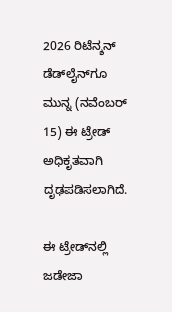2026 ರಿಟೆನ್ಶನ್ ಡೆಡ್‌ಲೈನ್‌ಗೂ ಮುನ್ನ (ನವೆಂಬರ್ 15) ಈ ಟ್ರೇಡ್ ಅಧಿಕೃತವಾಗಿ ದೃಢಪಡಿಸಲಾಗಿದೆ.

ಈ ಟ್ರೇಡ್‌ನಲ್ಲಿ ಜಡೇಜಾ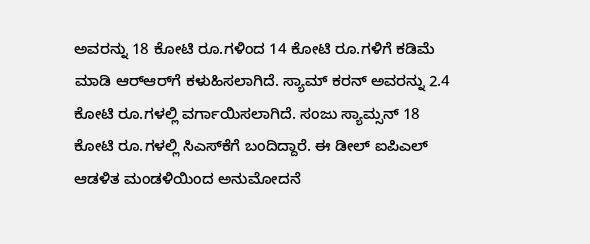ಅವರನ್ನು 18 ಕೋಟಿ ರೂ.ಗಳಿಂದ 14 ಕೋಟಿ ರೂ.ಗಳಿಗೆ ಕಡಿಮೆ ಮಾಡಿ ಆರ್‌ಆರ್‌ಗೆ ಕಳುಹಿಸಲಾಗಿದೆ. ಸ್ಯಾಮ್ ಕರನ್ ಅವರನ್ನು 2.4 ಕೋಟಿ ರೂ.ಗಳಲ್ಲಿ ವರ್ಗಾಯಿಸಲಾಗಿದೆ. ಸಂಜು ಸ್ಯಾಮ್ಸನ್ 18 ಕೋಟಿ ರೂ.ಗಳಲ್ಲಿ ಸಿಎಸ್‌ಕೆಗೆ ಬಂದಿದ್ದಾರೆ. ಈ ಡೀಲ್ ಐಪಿಎಲ್‌ ಆಡಳಿತ ಮಂಡಳಿಯಿಂದ ಅನುಮೋದನೆ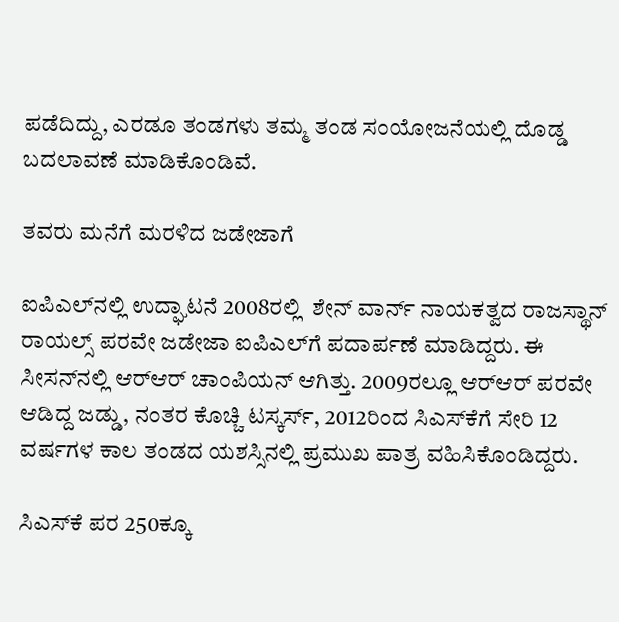ಪಡೆದಿದ್ದು, ಎರಡೂ ತಂಡಗಳು ತಮ್ಮ ತಂಡ ಸಂಯೋಜನೆಯಲ್ಲಿ ದೊಡ್ಡ ಬದಲಾವಣೆ ಮಾಡಿಕೊಂಡಿವೆ.

ತವರು ಮನೆಗೆ ಮರಳಿದ ಜಡೇಜಾಗೆ

ಐಪಿಎಲ್‌ನಲ್ಲಿ ಉದ್ಘಾಟನೆ 2008ರಲ್ಲಿ  ಶೇನ್ ವಾರ್ನ್ ನಾಯಕತ್ವದ ರಾಜಸ್ಥಾನ್ ರಾಯಲ್ಸ್‌ ಪರವೇ ಜಡೇಜಾ ಐಪಿಎಲ್‌ಗೆ ಪದಾರ್ಪಣೆ ಮಾಡಿದ್ದರು. ಈ ಸೀಸನ್‌ನಲ್ಲಿ ಆರ್‌ಆರ್ ಚಾಂಪಿಯನ್ ಆಗಿತ್ತು. 2009ರಲ್ಲೂ ಆರ್‌ಆರ್‌ ಪರವೇ ಆಡಿದ್ದ ಜಡ್ಡು, ನಂತರ ಕೊಚ್ಚಿ ಟಸ್ಕರ್ಸ್, 2012ರಿಂದ ಸಿಎಸ್‌ಕೆಗೆ ಸೇರಿ 12 ವರ್ಷಗಳ ಕಾಲ ತಂಡದ ಯಶಸ್ಸಿನಲ್ಲಿ ಪ್ರಮುಖ ಪಾತ್ರ ವಹಿಸಿಕೊಂಡಿದ್ದರು.

ಸಿಎಸ್‌ಕೆ ಪರ 250ಕ್ಕೂ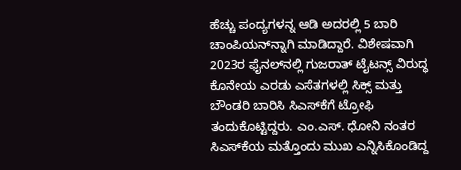ಹೆಚ್ಚು ಪಂದ್ಯಗಳನ್ನ ಆಡಿ ಅದರಲ್ಲಿ 5 ಬಾರಿ ಚಾಂಪಿಯನ್‌ನ್ನಾಗಿ ಮಾಡಿದ್ದಾರೆ. ವಿಶೇಷವಾಗಿ 2023ರ ಫೈನಲ್‌ನಲ್ಲಿ ಗುಜರಾತ್ ಟೈಟನ್ಸ್ ವಿರುದ್ಧ ಕೊನೇಯ ಎರಡು ಎಸೆತಗಳಲ್ಲಿ ಸಿಕ್ಸ್ ಮತ್ತು ಬೌಂಡರಿ ಬಾರಿಸಿ ಸಿಎಸ್‌ಕೆಗೆ ಟ್ರೋಫಿ ತಂದುಕೊಟ್ಟಿದ್ದರು. ಎಂ.ಎಸ್. ಧೋನಿ ನಂತರ ಸಿಎಸ್‌ಕೆಯ ಮತ್ತೊಂದು ಮುಖ ಎನ್ನಿಸಿಕೊಂಡಿದ್ದ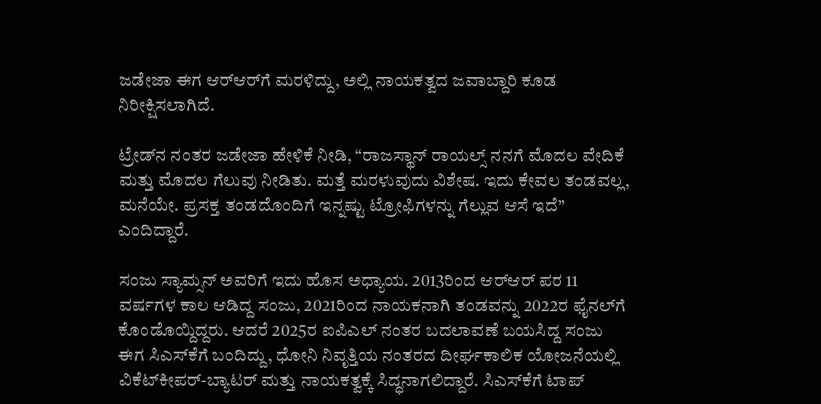ಜಡೇಜಾ ಈಗ ಆರ್‌ಆರ್‌ಗೆ ಮರಳಿದ್ದು, ಅಲ್ಲಿ ನಾಯಕತ್ವದ ಜವಾಬ್ದಾರಿ ಕೂಡ ನಿರೀಕ್ಷಿಸಲಾಗಿದೆ.

ಟ್ರೇಡ್‌ನ ನಂತರ ಜಡೇಜಾ ಹೇಳಿಕೆ ನೀಡಿ, “ರಾಜಸ್ಥಾನ್ ರಾಯಲ್ಸ್ ನನಗೆ ಮೊದಲ ವೇದಿಕೆ ಮತ್ತು ಮೊದಲ ಗೆಲುವು ನೀಡಿತು. ಮತ್ತೆ ಮರಳುವುದು ವಿಶೇಷ. ಇದು ಕೇವಲ ತಂಡವಲ್ಲ, ಮನೆಯೇ. ಪ್ರಸಕ್ತ ತಂಡದೊಂದಿಗೆ ಇನ್ನಷ್ಟು ಟ್ರೋಫಿಗಳನ್ನು ಗೆಲ್ಲುವ ಆಸೆ ಇದೆ” ಎಂದಿದ್ದಾರೆ.

ಸಂಜು ಸ್ಯಾಮ್ಸನ್ ಅವರಿಗೆ ಇದು ಹೊಸ ಅಧ್ಯಾಯ. 2013ರಿಂದ ಆರ್‌ಆರ್‌ ಪರ 11 ವರ್ಷಗಳ ಕಾಲ ಆಡಿದ್ದ ಸಂಜು, 2021ರಿಂದ ನಾಯಕನಾಗಿ ತಂಡವನ್ನು 2022ರ ಫೈನಲ್‌ಗೆ ಕೊಂಡೊಯ್ದಿದ್ದರು. ಆದರೆ 2025ರ ಐಪಿಎಲ್ ನಂತರ ಬದಲಾವಣೆ ಬಯಸಿದ್ದ ಸಂಜು ಈಗ ಸಿಎಸ್‌ಕೆಗೆ ಬಂದಿದ್ದು, ಧೋನಿ ನಿವೃತ್ತಿಯ ನಂತರದ ದೀರ್ಘಕಾಲಿಕ ಯೋಜನೆಯಲ್ಲಿ ವಿಕೆಟ್‌ಕೀಪರ್-ಬ್ಯಾಟರ್ ಮತ್ತು ನಾಯಕತ್ವಕ್ಕೆ ಸಿದ್ಧನಾಗಲಿದ್ದಾರೆ. ಸಿಎಸ್‌ಕೆಗೆ ಟಾಪ್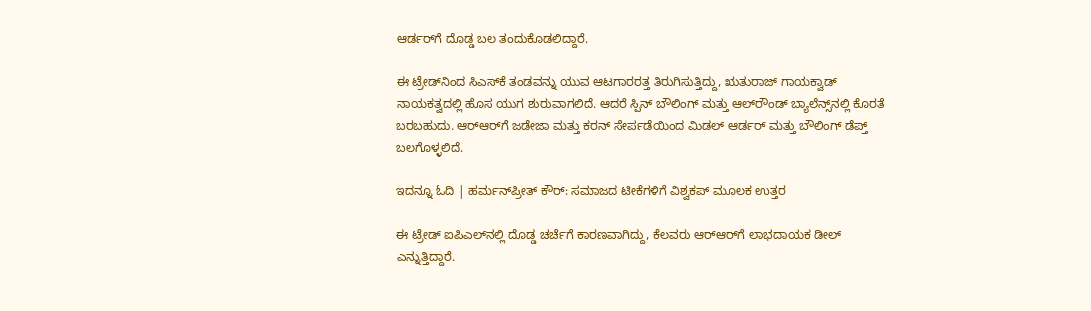ಆರ್ಡರ್‌ಗೆ ದೊಡ್ಡ ಬಲ ತಂದುಕೊಡಲಿದ್ದಾರೆ.

ಈ ಟ್ರೇಡ್‌ನಿಂದ ಸಿಎಸ್‌ಕೆ ತಂಡವನ್ನು ಯುವ ಆಟಗಾರರತ್ತ ತಿರುಗಿಸುತ್ತಿದ್ದು, ಋತುರಾಜ್ ಗಾಯಕ್ವಾಡ್ ನಾಯಕತ್ವದಲ್ಲಿ ಹೊಸ ಯುಗ ಶುರುವಾಗಲಿದೆ. ಆದರೆ ಸ್ಪಿನ್ ಬೌಲಿಂಗ್ ಮತ್ತು ಆಲ್‌ರೌಂಡ್ ಬ್ಯಾಲೆನ್ಸ್‌ನಲ್ಲಿ ಕೊರತೆ ಬರಬಹುದು. ಆರ್‌ಆರ್‌ಗೆ ಜಡೇಜಾ ಮತ್ತು ಕರನ್ ಸೇರ್ಪಡೆಯಿಂದ ಮಿಡಲ್ ಆರ್ಡರ್ ಮತ್ತು ಬೌಲಿಂಗ್ ಡೆಪ್ತ್ ಬಲಗೊಳ್ಳಲಿದೆ.

ಇದನ್ನೂ ಓದಿ | ಹರ್ಮನ್‌ಪ್ರೀತ್ ಕೌರ್: ಸಮಾಜದ ಟೀಕೆಗಳಿಗೆ ವಿಶ್ವಕಪ್‌ ಮೂಲಕ ಉತ್ತರ

ಈ ಟ್ರೇಡ್ ಐಪಿಎಲ್‌ನಲ್ಲಿ ದೊಡ್ಡ ಚರ್ಚೆಗೆ ಕಾರಣವಾಗಿದ್ದು, ಕೆಲವರು ಆರ್‌ಆರ್‌ಗೆ ಲಾಭದಾಯಕ ಡೀಲ್ ಎನ್ನುತ್ತಿದ್ದಾರೆ.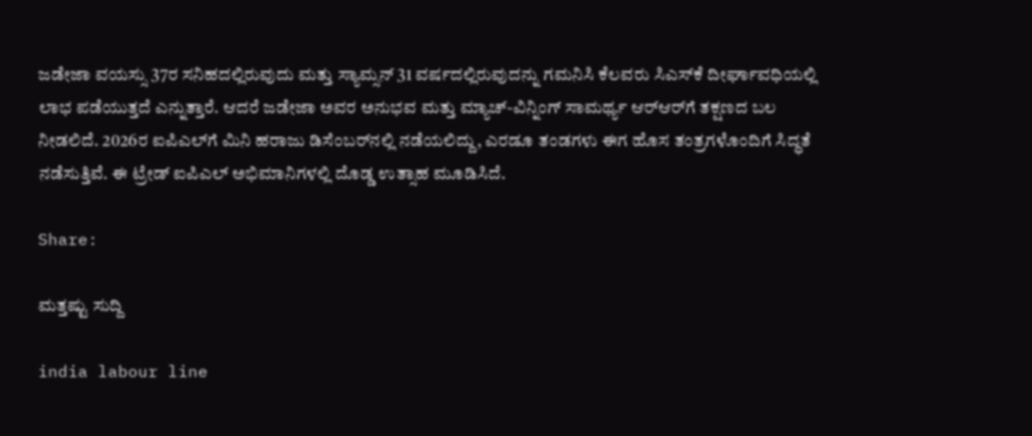ಜಡೇಜಾ ವಯಸ್ಸು 37ರ ಸನಿಹದಲ್ಲಿರುವುದು ಮತ್ತು ಸ್ಯಾಮ್ಸನ್ 31 ವರ್ಷದಲ್ಲಿರುವುದನ್ನು ಗಮನಿಸಿ ಕೆಲವರು ಸಿಎಸ್‌ಕೆ ದೀರ್ಘಾವಧಿಯಲ್ಲಿ ಲಾಭ ಪಡೆಯುತ್ತದೆ ಎನ್ನುತ್ತಾರೆ. ಆದರೆ ಜಡೇಜಾ ಅವರ ಅನುಭವ ಮತ್ತು ಮ್ಯಾಚ್-ವಿನ್ನಿಂಗ್ ಸಾಮರ್ಥ್ಯ ಆರ್‌ಆರ್‌ಗೆ ತಕ್ಷಣದ ಬಲ ನೀಡಲಿದೆ. 2026ರ ಐಪಿಎಲ್‌ಗೆ ಮಿನಿ ಹರಾಜು ಡಿಸೆಂಬರ್‌ನಲ್ಲಿ ನಡೆಯಲಿದ್ದು, ಎರಡೂ ತಂಡಗಳು ಈಗ ಹೊಸ ತಂತ್ರಗಳೊಂದಿಗೆ ಸಿದ್ಧತೆ ನಡೆಸುತ್ತಿವೆ. ಈ ಟ್ರೇಡ್ ಐಪಿಎಲ್‌ ಅಭಿಮಾನಿಗಳಲ್ಲಿ ದೊಡ್ಡ ಉತ್ಸಾಹ ಮೂಡಿಸಿದೆ.

Share:

ಮತ್ತಷ್ಟು ಸುದ್ದಿ

india labour line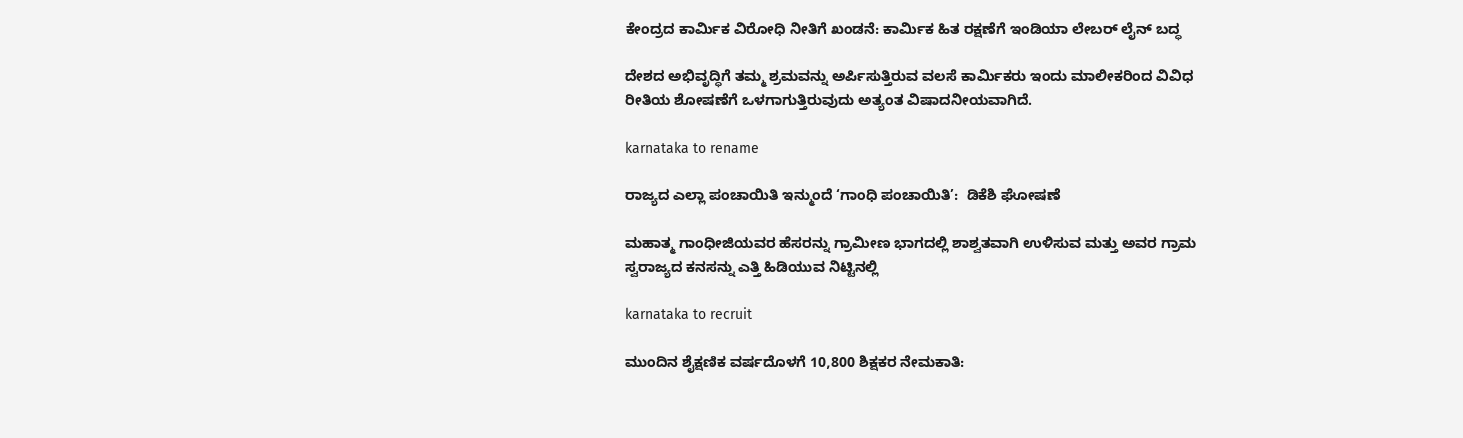ಕೇಂದ್ರದ ಕಾರ್ಮಿಕ ವಿರೋಧಿ ನೀತಿಗೆ ಖಂಡನೆ: ಕಾರ್ಮಿಕ ಹಿತ ರಕ್ಷಣೆಗೆ ಇಂಡಿಯಾ ಲೇಬರ್ ಲೈನ್ ಬದ್ಧ

ದೇಶದ ಅಭಿವೃದ್ಧಿಗೆ ತಮ್ಮ ಶ್ರಮವನ್ನು ಅರ್ಪಿಸುತ್ತಿರುವ ವಲಸೆ ಕಾರ್ಮಿಕರು ಇಂದು ಮಾಲೀಕರಿಂದ ವಿವಿಧ ರೀತಿಯ ಶೋಷಣೆಗೆ ಒಳಗಾಗುತ್ತಿರುವುದು ಅತ್ಯಂತ ವಿಷಾದನೀಯವಾಗಿದೆ.

karnataka to rename

ರಾಜ್ಯದ ಎಲ್ಲಾ ಪಂಚಾಯಿತಿ ಇನ್ಮುಂದೆ ‘ಗಾಂಧಿ ಪಂಚಾಯಿತಿ’:  ಡಿಕೆಶಿ ಘೋಷಣೆ

ಮಹಾತ್ಮ ಗಾಂಧೀಜಿಯವರ ಹೆಸರನ್ನು ಗ್ರಾಮೀಣ ಭಾಗದಲ್ಲಿ ಶಾಶ್ವತವಾಗಿ ಉಳಿಸುವ ಮತ್ತು ಅವರ ಗ್ರಾಮ ಸ್ವರಾಜ್ಯದ ಕನಸನ್ನು ಎತ್ತಿ ಹಿಡಿಯುವ ನಿಟ್ಟಿನಲ್ಲಿ

karnataka to recruit

ಮುಂದಿನ ಶೈಕ್ಷಣಿಕ ವರ್ಷದೊಳಗೆ 10,800 ಶಿಕ್ಷಕರ ನೇಮಕಾತಿ: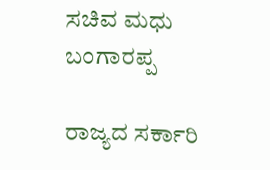ಸಚಿವ ಮಧು ಬಂಗಾರಪ್ಪ

ರಾಜ್ಯದ ಸರ್ಕಾರಿ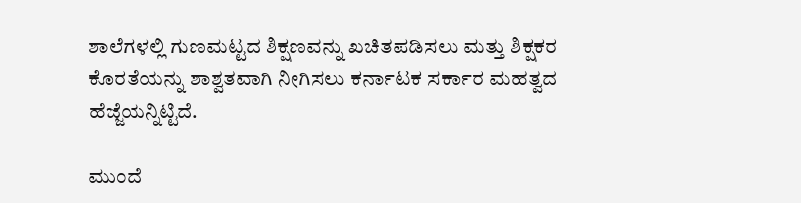ಶಾಲೆಗಳಲ್ಲಿ ಗುಣಮಟ್ಟದ ಶಿಕ್ಷಣವನ್ನು ಖಚಿತಪಡಿಸಲು ಮತ್ತು ಶಿಕ್ಷಕರ ಕೊರತೆಯನ್ನು ಶಾಶ್ವತವಾಗಿ ನೀಗಿಸಲು ಕರ್ನಾಟಕ ಸರ್ಕಾರ ಮಹತ್ವದ ಹೆಜ್ಜೆಯನ್ನಿಟ್ಟಿದೆ.

ಮುಂದೆ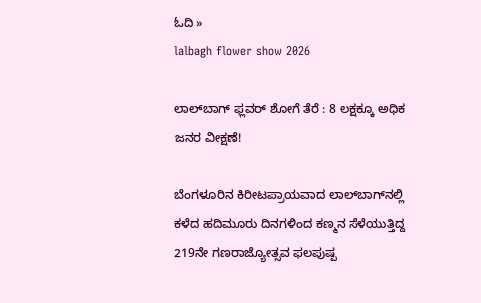ಓದಿ »
lalbagh flower show 2026

ಲಾಲ್‌ಬಾಗ್ ಫ್ಲವರ್ ಶೋಗೆ ತೆರೆ : 8 ಲಕ್ಷಕ್ಕೂ ಅಧಿಕ ಜನರ ವೀಕ್ಷಣೆ!

ಬೆಂಗಳೂರಿನ ಕಿರೀಟಪ್ರಾಯವಾದ ಲಾಲ್‌ಬಾಗ್‌ನಲ್ಲಿ ಕಳೆದ ಹದಿಮೂರು ದಿನಗಳಿಂದ ಕಣ್ಮನ ಸೆಳೆಯುತ್ತಿದ್ದ 219ನೇ ಗಣರಾಜ್ಯೋತ್ಸವ ಫಲಪುಷ್ಪ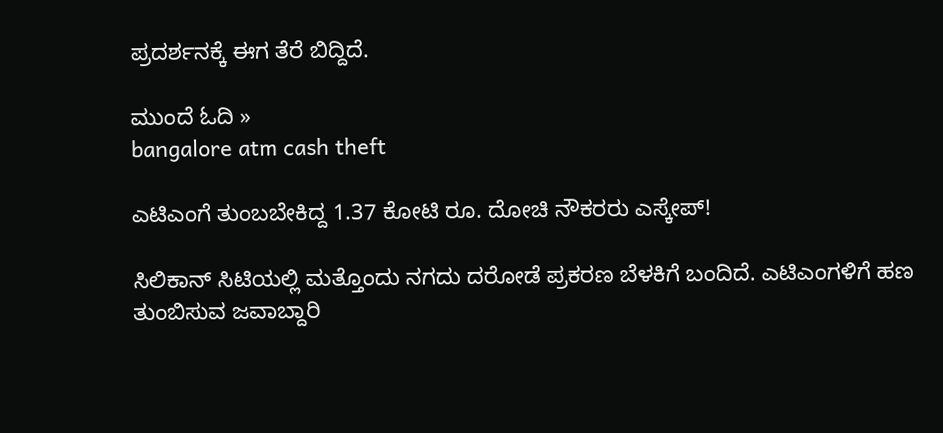ಪ್ರದರ್ಶನಕ್ಕೆ ಈಗ ತೆರೆ ಬಿದ್ದಿದೆ.

ಮುಂದೆ ಓದಿ »
bangalore atm cash theft

ಎಟಿಎಂಗೆ ತುಂಬಬೇಕಿದ್ದ 1.37 ಕೋಟಿ ರೂ. ದೋಚಿ ನೌಕರರು ಎಸ್ಕೇಪ್!

ಸಿಲಿಕಾನ್ ಸಿಟಿಯಲ್ಲಿ ಮತ್ತೊಂದು ನಗದು ದರೋಡೆ ಪ್ರಕರಣ ಬೆಳಕಿಗೆ ಬಂದಿದೆ. ಎಟಿಎಂಗಳಿಗೆ ಹಣ ತುಂಬಿಸುವ ಜವಾಬ್ದಾರಿ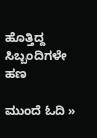ಹೊತ್ತಿದ್ದ ಸಿಬ್ಬಂದಿಗಳೇ ಹಣ

ಮುಂದೆ ಓದಿ »